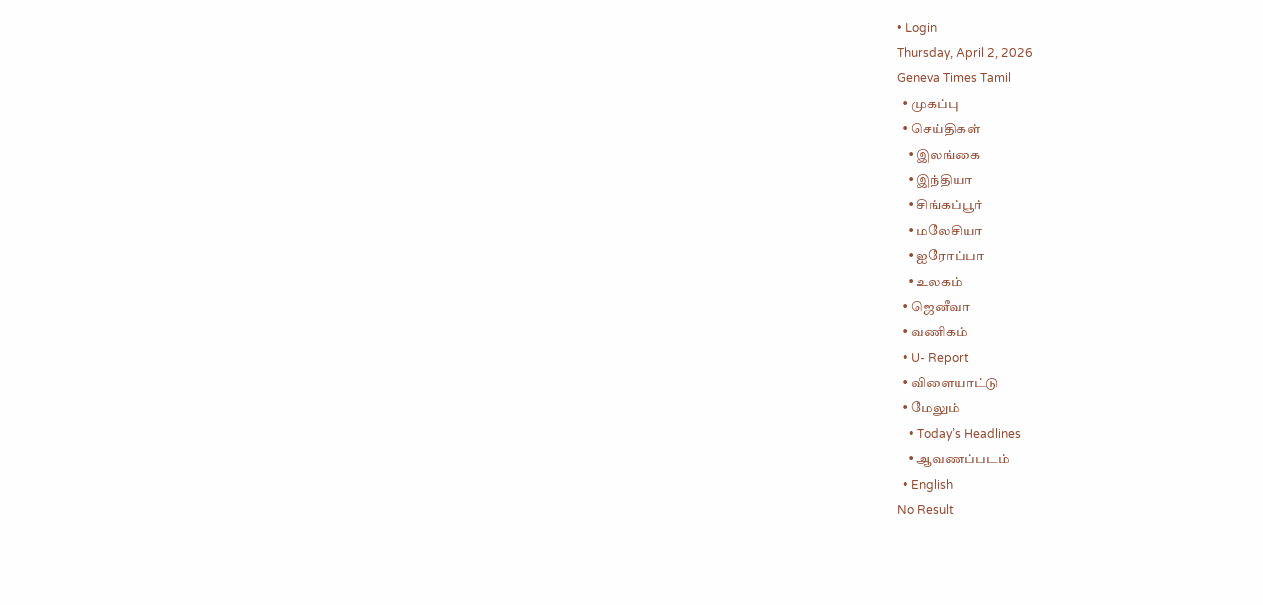• Login
Thursday, April 2, 2026
Geneva Times Tamil
  • முகப்பு
  • செய்திகள்
    • இலங்கை
    • இந்தியா
    • சிங்கப்பூர்
    • மலேசியா
    • ஐரோப்பா
    • உலகம்
  • ஜெனீவா
  • வணிகம்
  • U- Report
  • விளையாட்டு
  • மேலும்
    • Today’s Headlines
    • ஆவணப்படம்
  • English
No Result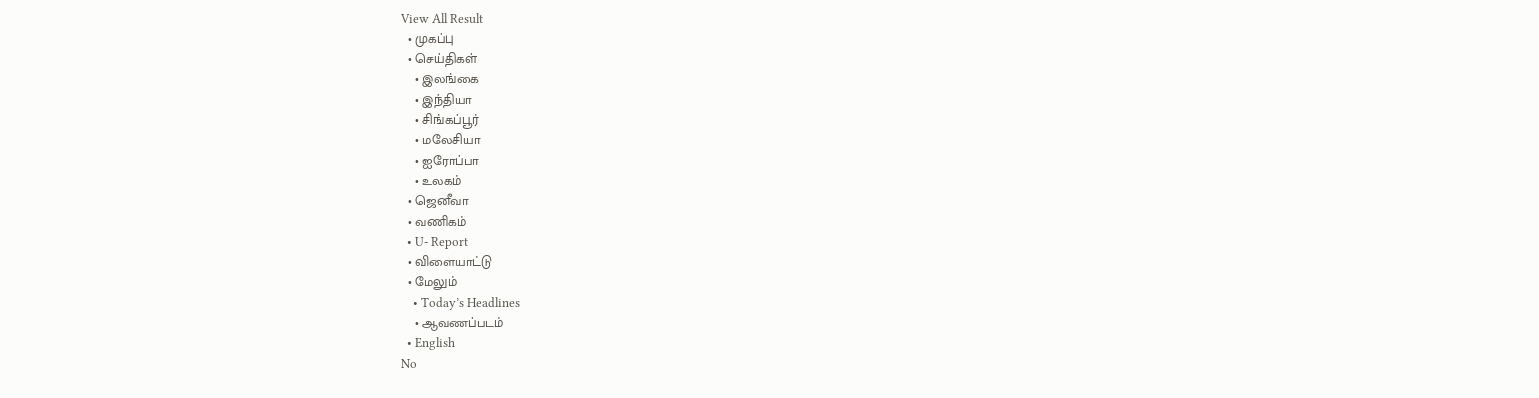View All Result
  • முகப்பு
  • செய்திகள்
    • இலங்கை
    • இந்தியா
    • சிங்கப்பூர்
    • மலேசியா
    • ஐரோப்பா
    • உலகம்
  • ஜெனீவா
  • வணிகம்
  • U- Report
  • விளையாட்டு
  • மேலும்
    • Today’s Headlines
    • ஆவணப்படம்
  • English
No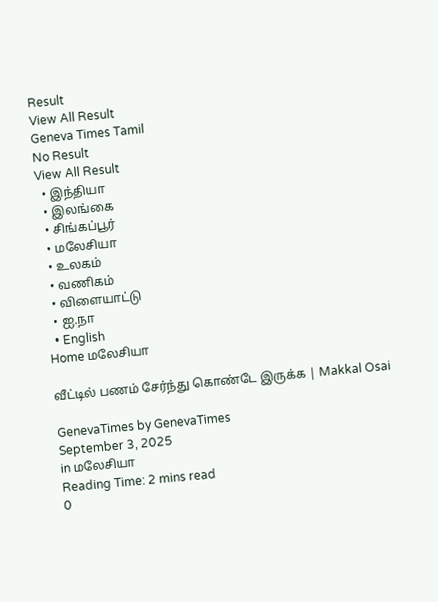Result
View All Result
Geneva Times Tamil
No Result
View All Result
  • இந்தியா
  • இலங்கை
  • சிங்கப்பூர்
  • மலேசியா
  • உலகம்
  • வணிகம்
  • விளையாட்டு
  • ஐ.நா
  • English
Home மலேசியா

வீட்டில் பணம் சேர்ந்து கொண்டே இருக்க | Makkal Osai

GenevaTimes by GenevaTimes
September 3, 2025
in மலேசியா
Reading Time: 2 mins read
0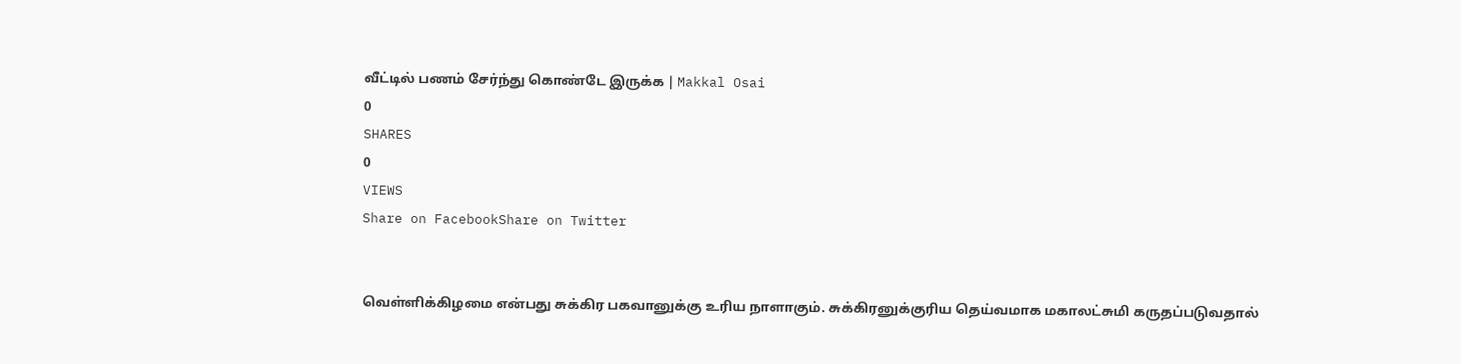வீட்டில் பணம் சேர்ந்து கொண்டே இருக்க | Makkal Osai
0
SHARES
0
VIEWS
Share on FacebookShare on Twitter


வெள்ளிக்கிழமை என்பது சுக்கிர பகவானுக்கு உரிய நாளாகும். சுக்கிரனுக்குரிய தெய்வமாக மகாலட்சுமி கருதப்படுவதால்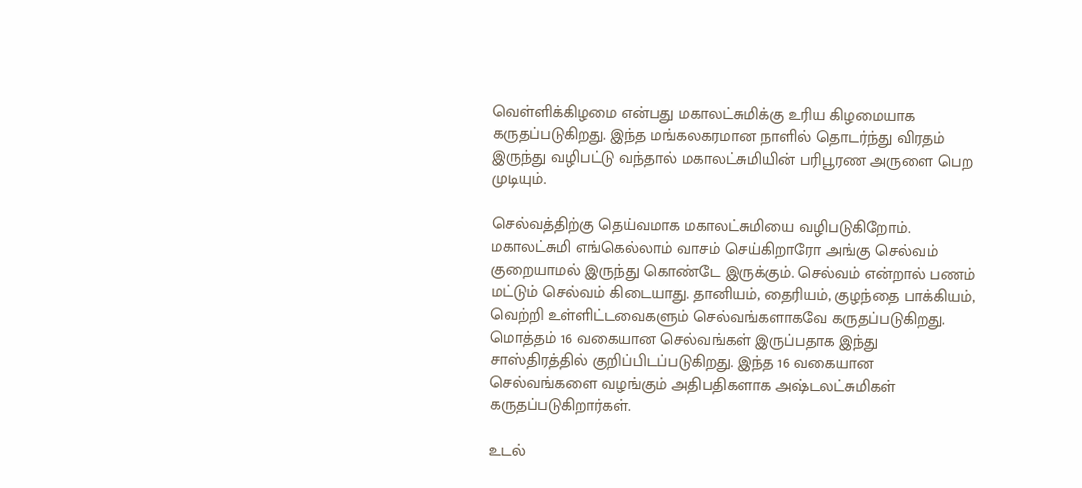வெள்ளிக்கிழமை என்பது மகாலட்சுமிக்கு உரிய கிழமையாக கருதப்படுகிறது. இந்த மங்கலகரமான நாளில் தொடர்ந்து விரதம் இருந்து வழிபட்டு வந்தால் மகாலட்சுமியின் பரிபூரண அருளை பெற முடியும்.

செல்வத்திற்கு தெய்வமாக மகாலட்சுமியை வழிபடுகிறோம். மகாலட்சுமி எங்கெல்லாம் வாசம் செய்கிறாரோ அங்கு செல்வம் குறையாமல் இருந்து கொண்டே இருக்கும். செல்வம் என்றால் பணம் மட்டும் செல்வம் கிடையாது. தானியம், தைரியம், குழந்தை பாக்கியம், வெற்றி உள்ளிட்டவைகளும் செல்வங்களாகவே கருதப்படுகிறது. மொத்தம் 16 வகையான செல்வங்கள் இருப்பதாக இந்து சாஸ்திரத்தில் குறிப்பிடப்படுகிறது. இந்த 16 வகையான செல்வங்களை வழங்கும் அதிபதிகளாக அஷ்டலட்சுமிகள் கருதப்படுகிறார்கள்.

உடல்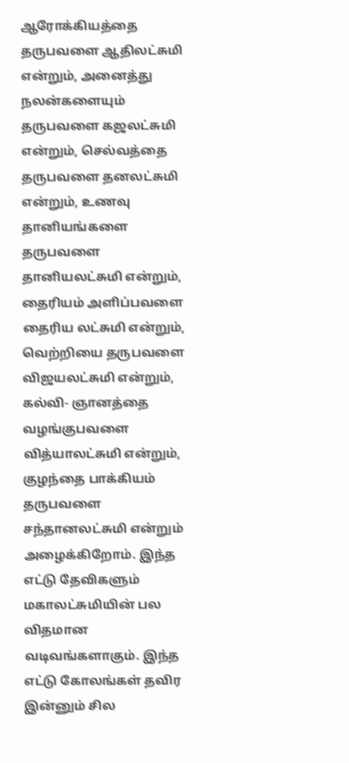ஆரோக்கியத்தை தருபவளை ஆதிலட்சுமி என்றும், அனைத்து நலன்களையும் தருபவளை கஜலட்சுமி என்றும், செல்வத்தை தருபவளை தனலட்சுமி என்றும், உணவு தானியங்களை தருபவளை தானியலட்சுமி என்றும், தைரியம் அளிப்பவளை தைரிய லட்சுமி என்றும், வெற்றியை தருபவளை விஜயலட்சுமி என்றும், கல்வி- ஞானத்தை வழங்குபவளை வித்யாலட்சுமி என்றும், குழந்தை பாக்கியம் தருபவளை சந்தானலட்சுமி என்றும் அழைக்கிறோம். இந்த எட்டு தேவிகளும் மகாலட்சுமியின் பல விதமான வடிவங்களாகும். இந்த எட்டு கோலங்கள் தவிர இன்னும் சில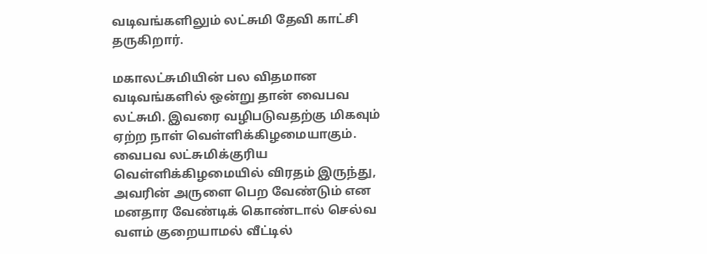வடிவங்களிலும் லட்சுமி தேவி காட்சி தருகிறார்.

மகாலட்சுமியின் பல விதமான வடிவங்களில் ஒன்று தான் வைபவ லட்சுமி. இவரை வழிபடுவதற்கு மிகவும் ஏற்ற நாள் வெள்ளிக்கிழமையாகும். வைபவ லட்சுமிக்குரிய வெள்ளிக்கிழமையில் விரதம் இருந்து, அவரின் அருளை பெற வேண்டும் என மனதார வேண்டிக் கொண்டால் செல்வ வளம் குறையாமல் வீட்டில்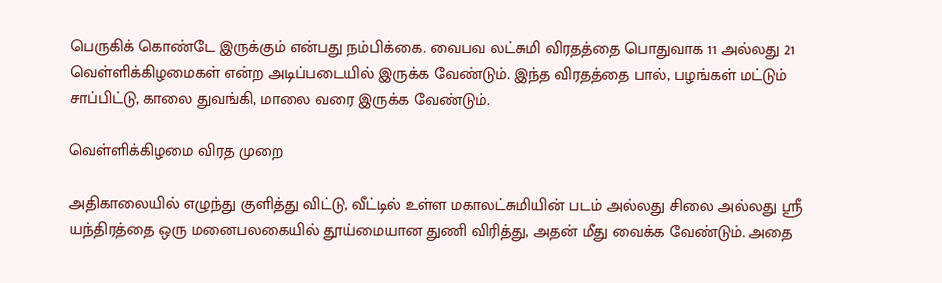பெருகிக் கொண்டே இருக்கும் என்பது நம்பிக்கை. வைபவ லட்சுமி விரதத்தை பொதுவாக 11 அல்லது 21 வெள்ளிக்கிழமைகள் என்ற அடிப்படையில் இருக்க வேண்டும். இந்த விரதத்தை பால், பழங்கள் மட்டும் சாப்பிட்டு, காலை துவங்கி, மாலை வரை இருக்க வேண்டும்.

வெள்ளிக்கிழமை விரத முறை

அதிகாலையில் எழுந்து குளித்து விட்டு, வீட்டில் உள்ள மகாலட்சுமியின் படம் அல்லது சிலை அல்லது ஸ்ரீ யந்திரத்தை ஒரு மனைபலகையில் தூய்மையான துணி விரித்து, அதன் மீது வைக்க வேண்டும். அதை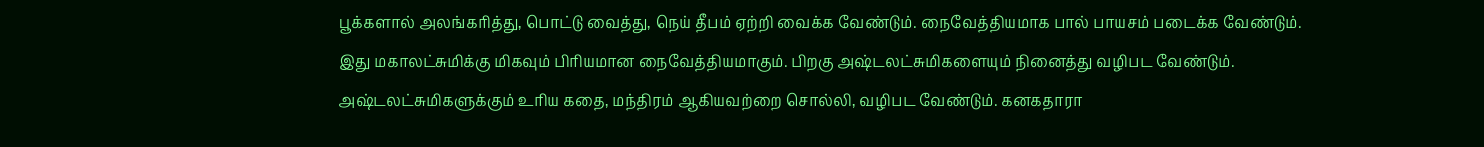பூக்களால் அலங்கரித்து, பொட்டு வைத்து, நெய் தீபம் ஏற்றி வைக்க வேண்டும். நைவேத்தியமாக பால் பாயசம் படைக்க வேண்டும். இது மகாலட்சுமிக்கு மிகவும் பிரியமான நைவேத்தியமாகும். பிறகு அஷ்டலட்சுமிகளையும் நினைத்து வழிபட வேண்டும். அஷ்டலட்சுமிகளுக்கும் உரிய கதை, மந்திரம் ஆகியவற்றை சொல்லி, வழிபட வேண்டும். கனகதாரா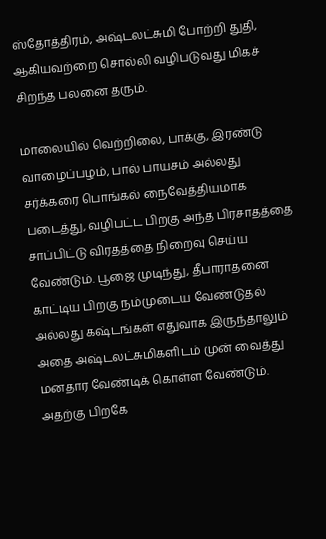ஸ்தோத்திரம், அஷ்டலட்சுமி போற்றி துதி, ஆகியவற்றை சொல்லி வழிபடுவது மிகச் சிறந்த பலனை தரும்.

மாலையில் வெற்றிலை, பாக்கு, இரண்டு வாழைப்பழம், பால் பாயசம் அல்லது சர்க்கரை பொங்கல் நைவேத்தியமாக படைத்து, வழிபட்ட பிறகு அந்த பிரசாதத்தை சாப்பிட்டு விரதத்தை நிறைவு செய்ய வேண்டும். பூஜை முடிந்து, தீபாராதனை காட்டிய பிறகு நம்முடைய வேண்டுதல் அல்லது கஷ்டங்கள் எதுவாக இருந்தாலும் அதை அஷ்டலட்சுமிகளிடம் முன் வைத்து மனதார வேண்டிக் கொள்ள வேண்டும். அதற்கு பிறகே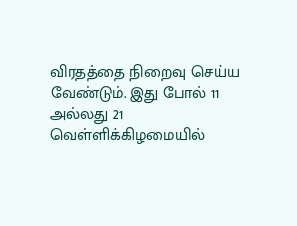விரதத்தை நிறைவு செய்ய வேண்டும். இது போல் 11 அல்லது 21 வெள்ளிக்கிழமையில்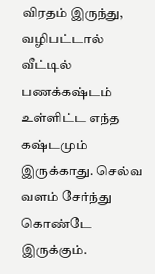விரதம் இருந்து, வழிபட்டால் வீட்டில் பணக்கஷ்டம் உள்ளிட்ட எந்த கஷ்டமும் இருக்காது. செல்வ வளம் சேர்ந்து கொண்டே இருக்கும்.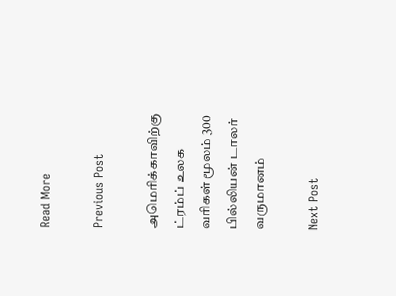Read More

Previous Post

அமெரிக்காவிற்கு ட்ரம்ப் உலக வரிகள் மூலம் 300 பில்லியன் டாலர் வருமானம்

Next Post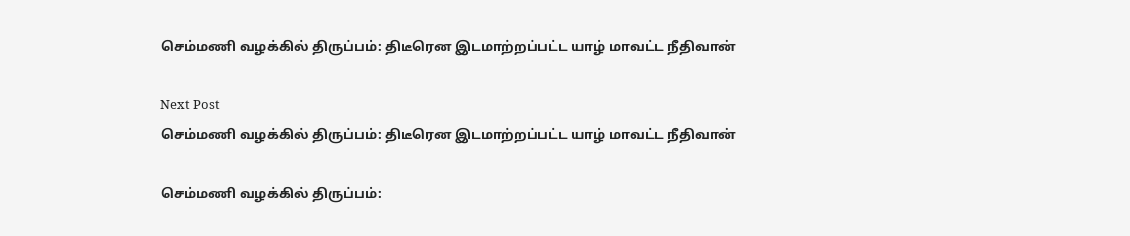செம்மணி வழக்கில் திருப்பம்: திடீரென இடமாற்றப்பட்ட யாழ் மாவட்ட நீதிவான்

Next Post
செம்மணி வழக்கில் திருப்பம்: திடீரென இடமாற்றப்பட்ட யாழ் மாவட்ட நீதிவான்

செம்மணி வழக்கில் திருப்பம்: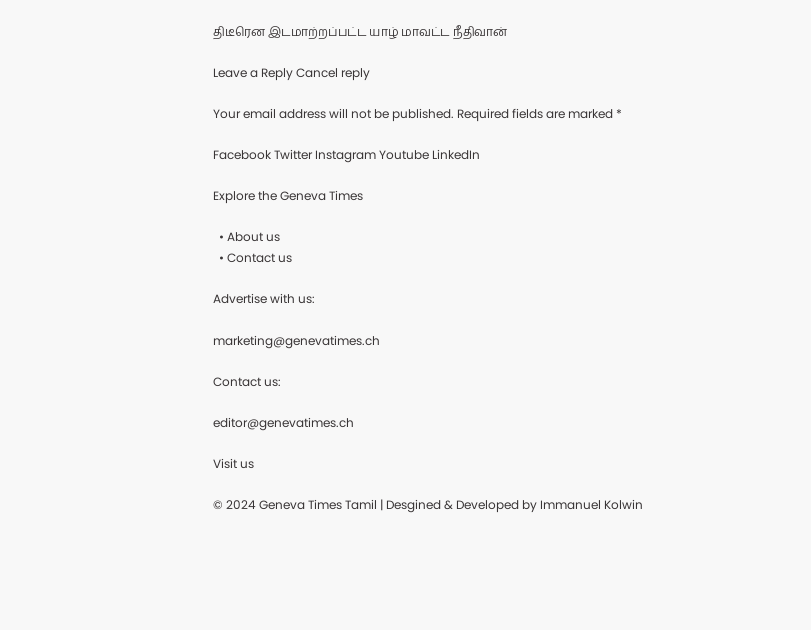திடீரென இடமாற்றப்பட்ட யாழ் மாவட்ட நீதிவான்

Leave a Reply Cancel reply

Your email address will not be published. Required fields are marked *

Facebook Twitter Instagram Youtube LinkedIn

Explore the Geneva Times

  • About us
  • Contact us

Advertise with us:

marketing@genevatimes.ch

Contact us:

editor@genevatimes.ch

Visit us

© 2024 Geneva Times Tamil | Desgined & Developed by Immanuel Kolwin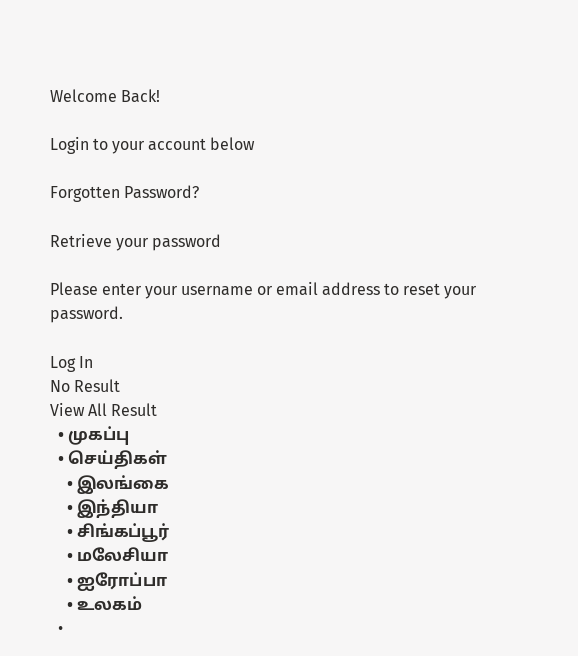Welcome Back!

Login to your account below

Forgotten Password?

Retrieve your password

Please enter your username or email address to reset your password.

Log In
No Result
View All Result
  • முகப்பு
  • செய்திகள்
    • இலங்கை
    • இந்தியா
    • சிங்கப்பூர்
    • மலேசியா
    • ஐரோப்பா
    • உலகம்
  •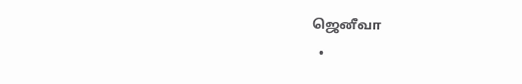ஜெனீவா
  •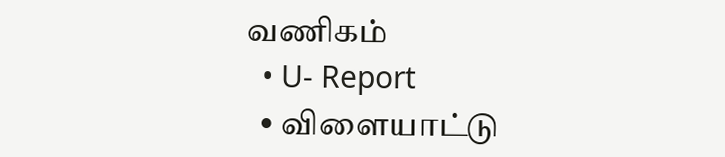வணிகம்
  • U- Report
  • விளையாட்டு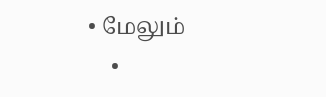• மேலும்
    •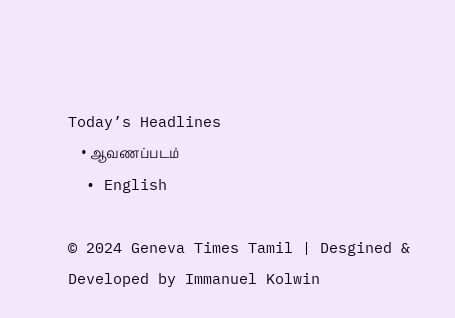Today’s Headlines
    • ஆவணப்படம்
  • English

© 2024 Geneva Times Tamil | Desgined & Developed by Immanuel Kolwin